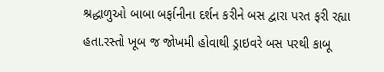શ્રદ્ધાળુઓ બાબા બર્ફાનીના દર્શન કરીને બસ દ્વારા પરત ફરી રહ્યા હતા.રસ્તો ખૂબ જ જોખમી હોવાથી ડ્રાઇવરે બસ પરથી કાબૂ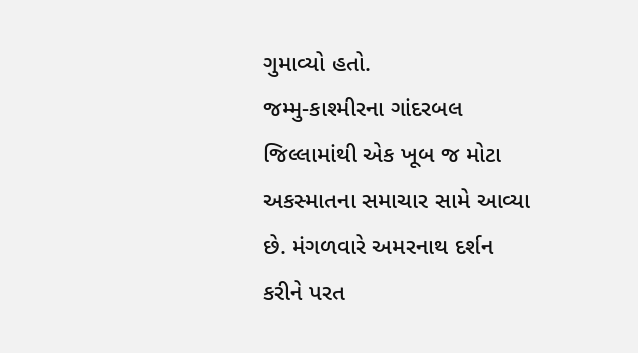ગુમાવ્યો હતો.
જમ્મુ-કાશ્મીરના ગાંદરબલ જિલ્લામાંથી એક ખૂબ જ મોટા અકસ્માતના સમાચાર સામે આવ્યા છે. મંગળવારે અમરનાથ દર્શન કરીને પરત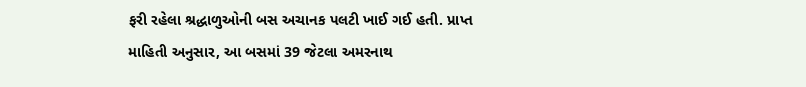ફરી રહેલા શ્રદ્ધાળુઓની બસ અચાનક પલટી ખાઈ ગઈ હતી. પ્રાપ્ત માહિતી અનુસાર, આ બસમાં 39 જેટલા અમરનાથ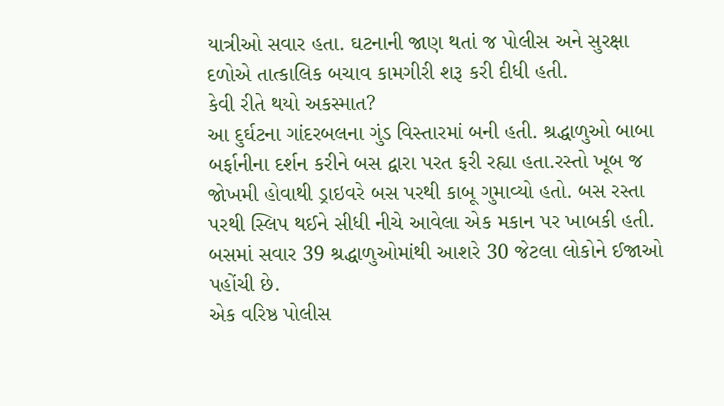યાત્રીઓ સવાર હતા. ઘટનાની જાણ થતાં જ પોલીસ અને સુરક્ષા દળોએ તાત્કાલિક બચાવ કામગીરી શરૂ કરી દીધી હતી.
કેવી રીતે થયો અકસ્માત?
આ દુર્ઘટના ગાંદરબલના ગુંડ વિસ્તારમાં બની હતી. શ્રદ્ધાળુઓ બાબા બર્ફાનીના દર્શન કરીને બસ દ્વારા પરત ફરી રહ્યા હતા.રસ્તો ખૂબ જ જોખમી હોવાથી ડ્રાઇવરે બસ પરથી કાબૂ ગુમાવ્યો હતો. બસ રસ્તા પરથી સ્લિપ થઈને સીધી નીચે આવેલા એક મકાન પર ખાબકી હતી. બસમાં સવાર 39 શ્રદ્ધાળુઓમાંથી આશરે 30 જેટલા લોકોને ઈજાઓ પહોંચી છે.
એક વરિષ્ઠ પોલીસ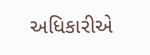અધિકારીએ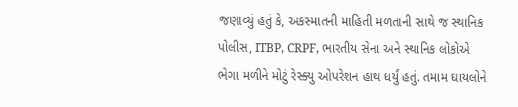જણાવ્યું હતું કે, અકસ્માતની માહિતી મળતાની સાથે જ સ્થાનિક પોલીસ, ITBP, CRPF, ભારતીય સેના અને સ્થાનિક લોકોએ ભેગા મળીને મોટું રેસ્ક્યુ ઓપરેશન હાથ ધર્યું હતું. તમામ ઘાયલોને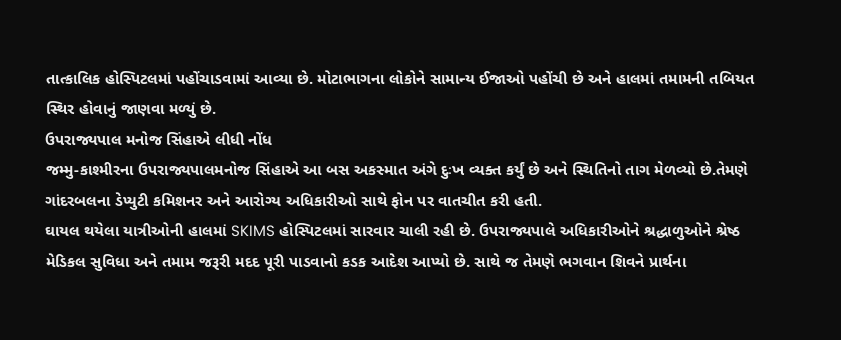તાત્કાલિક હોસ્પિટલમાં પહોંચાડવામાં આવ્યા છે. મોટાભાગના લોકોને સામાન્ય ઈજાઓ પહોંચી છે અને હાલમાં તમામની તબિયત સ્થિર હોવાનું જાણવા મળ્યું છે.
ઉપરાજ્યપાલ મનોજ સિંહાએ લીધી નોંધ
જમ્મુ-કાશ્મીરના ઉપરાજ્યપાલમનોજ સિંહાએ આ બસ અકસ્માત અંગે દુઃખ વ્યક્ત કર્યું છે અને સ્થિતિનો તાગ મેળવ્યો છે.તેમણે ગાંદરબલના ડેપ્યુટી કમિશનર અને આરોગ્ય અધિકારીઓ સાથે ફોન પર વાતચીત કરી હતી.
ઘાયલ થયેલા યાત્રીઓની હાલમાં SKIMS હોસ્પિટલમાં સારવાર ચાલી રહી છે. ઉપરાજ્યપાલે અધિકારીઓને શ્રદ્ધાળુઓને શ્રેષ્ઠ મેડિકલ સુવિધા અને તમામ જરૂરી મદદ પૂરી પાડવાનો કડક આદેશ આપ્યો છે. સાથે જ તેમણે ભગવાન શિવને પ્રાર્થના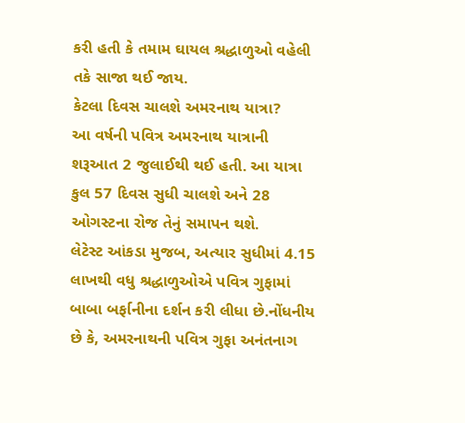કરી હતી કે તમામ ઘાયલ શ્રદ્ધાળુઓ વહેલી તકે સાજા થઈ જાય.
કેટલા દિવસ ચાલશે અમરનાથ યાત્રા?
આ વર્ષની પવિત્ર અમરનાથ યાત્રાની શરૂઆત 2 જુલાઈથી થઈ હતી. આ યાત્રા કુલ 57 દિવસ સુધી ચાલશે અને 28 ઓગસ્ટના રોજ તેનું સમાપન થશે.
લેટેસ્ટ આંકડા મુજબ, અત્યાર સુધીમાં 4.15 લાખથી વધુ શ્રદ્ધાળુઓએ પવિત્ર ગુફામાં બાબા બર્ફાનીના દર્શન કરી લીધા છે.નોંધનીય છે કે, અમરનાથની પવિત્ર ગુફા અનંતનાગ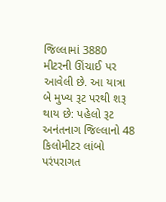જિલ્લામાં 3880 મીટરની ઊંચાઈ પર આવેલી છે. આ યાત્રા બે મુખ્ય રૂટ પરથી શરૂ થાય છે: પહેલો રૂટ અનંતનાગ જિલ્લાનો 48 કિલોમીટર લાંબો પરંપરાગત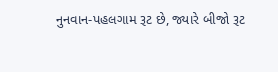નુનવાન-પહલગામ રૂટ છે, જ્યારે બીજો રૂટ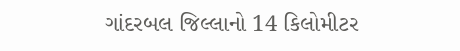ગાંદરબલ જિલ્લાનો 14 કિલોમીટર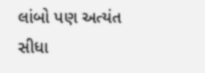લાંબો પણ અત્યંત સીધા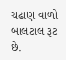ચઢાણ વાળો બાલટાલ રૂટ છે.